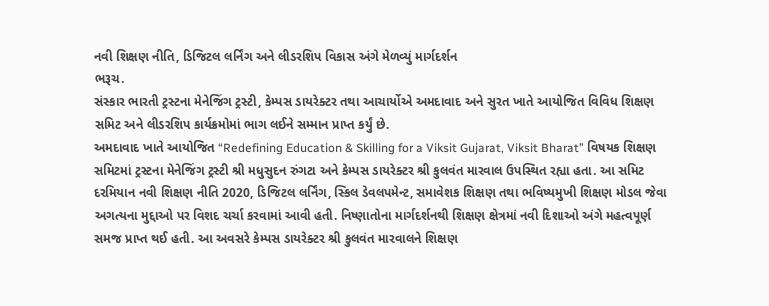નવી શિક્ષણ નીતિ, ડિજિટલ લર્નિંગ અને લીડરશિપ વિકાસ અંગે મેળવ્યું માર્ગદર્શન
ભરૂચ.
સંસ્કાર ભારતી ટ્રસ્ટના મેનેજિંગ ટ્રસ્ટી, કેમ્પસ ડાયરેક્ટર તથા આચાર્યોએ અમદાવાદ અને સુરત ખાતે આયોજિત વિવિધ શિક્ષણ સમિટ અને લીડરશિપ કાર્યક્રમોમાં ભાગ લઈને સમ્માન પ્રાપ્ત કર્યું છે.
અમદાવાદ ખાતે આયોજિત “Redefining Education & Skilling for a Viksit Gujarat, Viksit Bharat” વિષયક શિક્ષણ સમિટમાં ટ્રસ્ટના મેનેજિંગ ટ્રસ્ટી શ્રી મધુસુદન રુંગટા અને કેમ્પસ ડાયરેક્ટર શ્રી કુલવંત મારવાલ ઉપસ્થિત રહ્યા હતા. આ સમિટ દરમિયાન નવી શિક્ષણ નીતિ 2020, ડિજિટલ લર્નિંગ, સ્કિલ ડેવલપમેન્ટ, સમાવેશક શિક્ષણ તથા ભવિષ્યમુખી શિક્ષણ મોડલ જેવા અગત્યના મુદ્દાઓ પર વિશદ ચર્ચા કરવામાં આવી હતી. નિષ્ણાતોના માર્ગદર્શનથી શિક્ષણ ક્ષેત્રમાં નવી દિશાઓ અંગે મહત્વપૂર્ણ સમજ પ્રાપ્ત થઈ હતી. આ અવસરે કેમ્પસ ડાયરેક્ટર શ્રી કુલવંત મારવાલને શિક્ષણ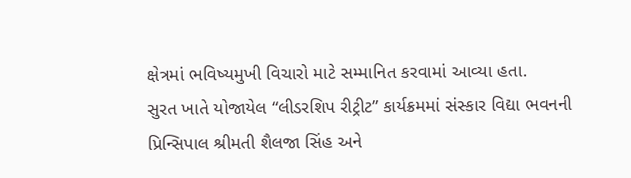ક્ષેત્રમાં ભવિષ્યમુખી વિચારો માટે સમ્માનિત કરવામાં આવ્યા હતા.
સુરત ખાતે યોજાયેલ “લીડરશિપ રીટ્રીટ” કાર્યક્રમમાં સંસ્કાર વિદ્યા ભવનની પ્રિન્સિપાલ શ્રીમતી શૈલજા સિંહ અને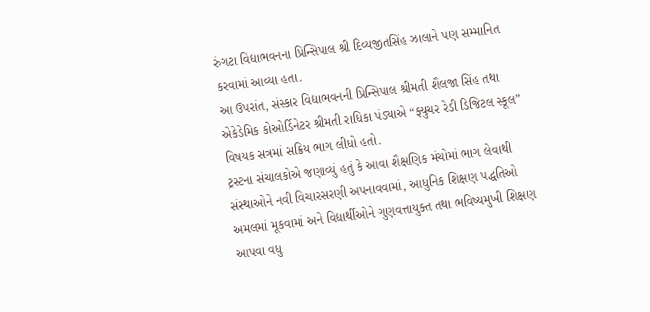રુંગટા વિદ્યાભવનના પ્રિન્સિપાલ શ્રી દિવ્યજીતસિંહ ઝાલાને પણ સમ્માનિત કરવામાં આવ્યા હતા.
આ ઉપરાંત, સંસ્કાર વિદ્યાભવનની પ્રિન્સિપાલ શ્રીમતી શૈલજા સિંહ તથા એકેડેમિક કોઓર્ડિનેટર શ્રીમતી રાધિકા પંડ્યાએ “ફ્યુચર રેડી ડિજિટલ સ્કૂલ” વિષયક સત્રમાં સક્રિય ભાગ લીધો હતો.
ટ્રસ્ટના સંચાલકોએ જણાવ્યું હતું કે આવા શૈક્ષણિક મંચોમાં ભાગ લેવાથી સંસ્થાઓને નવી વિચારસરણી અપનાવવામાં, આધુનિક શિક્ષણ પદ્ધતિઓ અમલમાં મૂકવામાં અને વિદ્યાર્થીઓને ગુણવત્તાયુક્ત તથા ભવિષ્યમુખી શિક્ષણ આપવા વધુ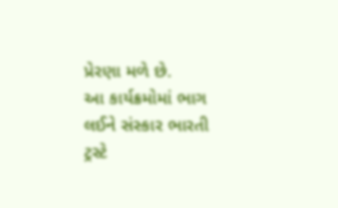પ્રેરણા મળે છે.
આ કાર્યક્રમોમાં ભાગ લઈને સંસ્કાર ભારતી ટ્રસ્ટે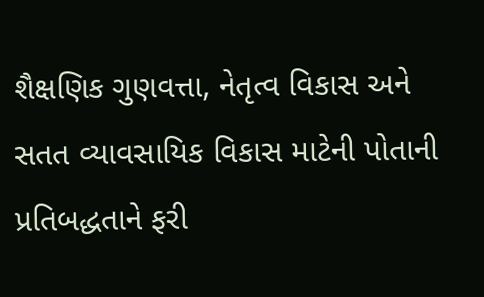શૈક્ષણિક ગુણવત્તા, નેતૃત્વ વિકાસ અને સતત વ્યાવસાયિક વિકાસ માટેની પોતાની પ્રતિબદ્ધતાને ફરી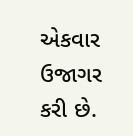એકવાર ઉજાગર કરી છે.